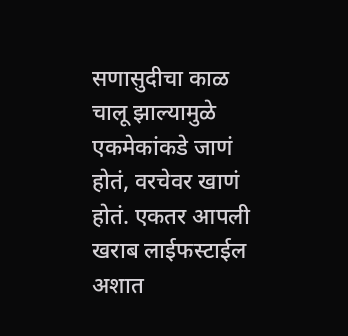सणासुदीचा काळ चालू झाल्यामुळे एकमेकांकडे जाणं होतं, वरचेवर खाणं होतं. एकतर आपली खराब लाईफस्टाईल अशात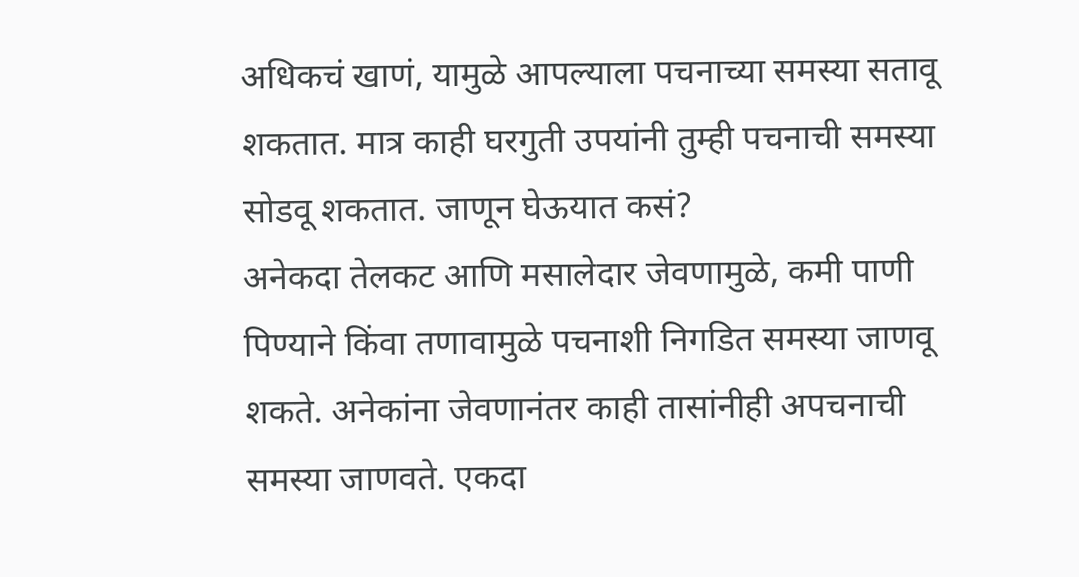अधिकचं खाणं, यामुळे आपल्याला पचनाच्या समस्या सतावू शकतात. मात्र काही घरगुती उपयांनी तुम्ही पचनाची समस्या सोडवू शकतात. जाणून घेऊयात कसं?
अनेकदा तेलकट आणि मसालेदार जेवणामुळे, कमी पाणी पिण्याने किंवा तणावामुळे पचनाशी निगडित समस्या जाणवू शकते. अनेकांना जेवणानंतर काही तासांनीही अपचनाची समस्या जाणवते. एकदा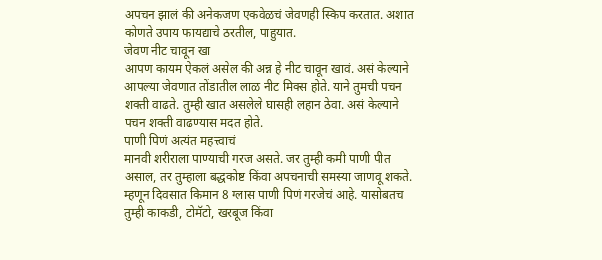अपचन झालं की अनेकजण एकवेळचं जेवणही स्किप करतात. अशात कोणते उपाय फायद्याचे ठरतील, पाहुयात.
जेवण नीट चावून खा
आपण कायम ऐकलं असेल की अन्न हे नीट चावून खावं. असं केल्याने आपल्या जेवणात तोंडातील लाळ नीट मिक्स होते. याने तुमची पचन शक्ती वाढते. तुम्ही खात असलेले घासही लहान ठेवा. असं केल्याने पचन शक्ती वाढण्यास मदत होते.
पाणी पिणं अत्यंत महत्त्वाचं
मानवी शरीराला पाण्याची गरज असते. जर तुम्ही कमी पाणी पीत असाल, तर तुम्हाला बद्धकोष्ट किंवा अपचनाची समस्या जाणवू शकते. म्हणून दिवसात किमान 8 ग्लास पाणी पिणं गरजेचं आहे. यासोबतच तुम्ही काकडी, टोमॅटो, खरबूज किंवा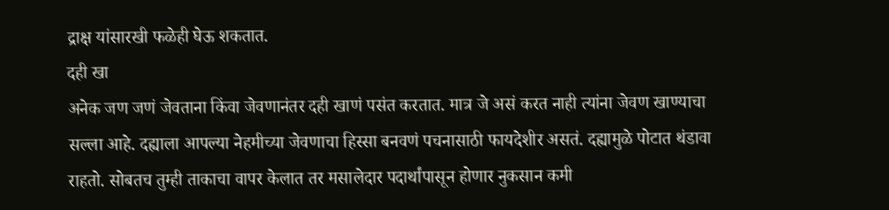द्राक्ष यांसारखी फळेही घेऊ शकतात.
दही खा
अनेक जण जणं जेवताना किंवा जेवणानंतर दही खाणं पसंत करतात. मात्र जे असं करत नाही त्यांना जेवण खाण्याचा सल्ला आहे. दह्याला आपल्या नेहमीच्या जेवणाचा हिस्सा बनवणं पचनासाठी फायदेशीर असतं. दह्यामुळे पोटात थंडावा राहतो. सोबतच तुम्ही ताकाचा वापर केलात तर मसालेदार पदार्थांपासून होणार नुकसान कमी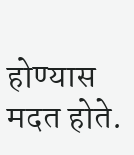होण्यास मदत होते.